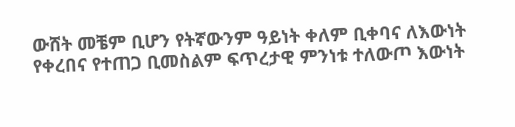ውሸት መቼም ቢሆን የትኛውንም ዓይነት ቀለም ቢቀባና ለእውነት የቀረበና የተጠጋ ቢመስልም ፍጥረታዊ ምንነቱ ተለውጦ እውነት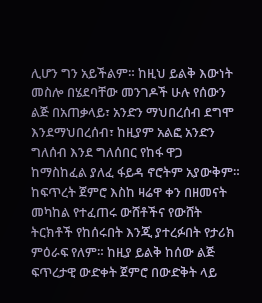ሊሆን ግን አይችልም። ከዚህ ይልቅ እውነት መስሎ በሄደባቸው መንገዶች ሁሉ የሰውን ልጅ በአጠቃላይ፣ አንድን ማህበረሰብ ደግሞ እንደማህበረሰብ፣ ከዚያም አልፎ አንድን ግለሰብ እንደ ግለሰበር የከፋ ዋጋ ከማስከፈል ያለፈ ፋይዳ ኖሮትም አያውቅም።
ከፍጥረት ጀምሮ እስከ ዛሬዋ ቀን በዘመናት መካከል የተፈጠሩ ውሸቶችና የውሸት ትርክቶች የከሰሩበት እንጂ ያተረፉበት የታሪክ ምዕራፍ የለም። ከዚያ ይልቅ ከሰው ልጅ ፍጥረታዊ ውድቀት ጀምሮ በውድቅት ላይ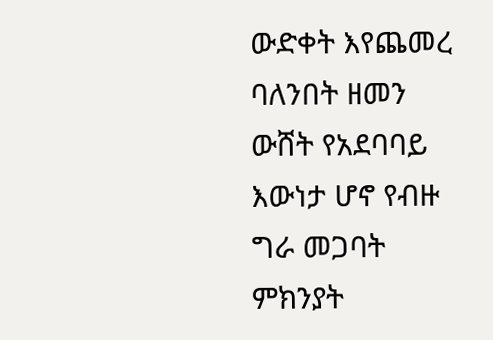ውድቀት እየጨመረ ባለንበት ዘመን ውሸት የአደባባይ እውነታ ሆኖ የብዙ ግራ መጋባት ምክንያት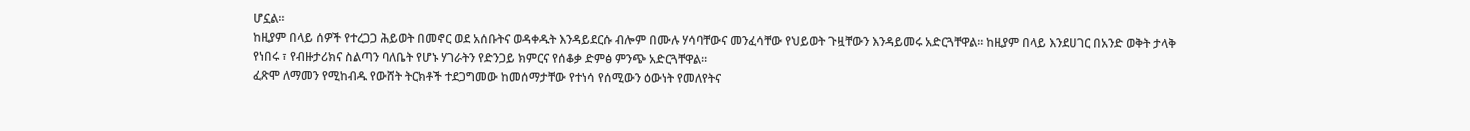ሆኗል።
ከዚያም በላይ ሰዎች የተረጋጋ ሕይወት በመኖር ወደ አሰቡትና ወዳቀዱት እንዳይደርሱ ብሎም በሙሉ ሃሳባቸውና መንፈሳቸው የህይወት ጉዟቸውን እንዳይመሩ አድርጓቸዋል። ከዚያም በላይ እንደሀገር በአንድ ወቅት ታላቅ የነበሩ ፣ የብዙታሪክና ስልጣን ባለቤት የሆኑ ሃገራትን የድንጋይ ክምርና የሰቆቃ ድምፅ ምንጭ አድርጓቸዋል።
ፈጽሞ ለማመን የሚከብዱ የውሸት ትርክቶች ተደጋግመው ከመሰማታቸው የተነሳ የሰሚውን ዕውነት የመለየትና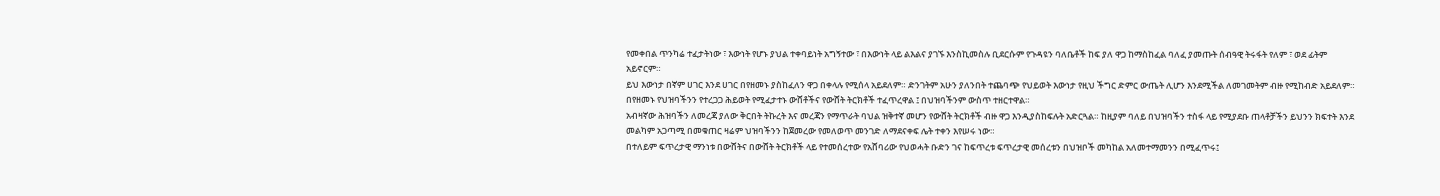የመቀበል ጥንካሬ ተፈታትነው ፣ እውነት የሆኑ ያህል ተቀባይነት አግኝተው ፣ በእውነት ላይ ልእልና ያገኙ እንስኪመስሉ ቢደርሱም የጉዳዩን ባለቤቶች ከፍ ያለ ዋጋ ከማስከፈል ባለፈ ያመጡት ሰብዓዊ ትሩፋት የለም ፣ ወደ ፊትም አይኖርም።
ይህ እውነታ በኛም ሀገር እንደ ሀገር በየዘመኑ ያስከፈለን ዋጋ በቀላሉ የሚሰላ አይደለም። ድንገትም አሁን ያለንበት ተጨባጭ የህይወት እውነታ የዚህ ችግር ድምር ውጤት ሊሆን እንደሚችል ለመገመትም ብዙ የሚከብድ አይደለም። በየዘመኑ የህዝባችንን የተረጋጋ ሕይወት የሚፈታተኑ ውሸቶችና የውሸት ትርክቶች ተፈጥረዋል ፤ በህዝባችንም ውስጥ ተዘርተዋል።
አብዛኛው ሕዝባችን ለመረጃ ያለው ቅርበት ትኩረት እና መረጃን የማጥራት ባህል ዝቅተኛ መሆን የውሸት ትርክቶች ብዙ ዋጋ እንዲያስከፍሉት አድርጓል። ከዚያም ባለይ በህዝባችን ተስፋ ላይ የሚያደቡ ጠላቶቻችን ይህንን ክፍተት እንደ መልካም አጋጣሚ በመቁጠር ዛሬም ህዝባችንን ከጀመረው የመለወጥ መንገድ ለማደናቀፍ ሌት ተቀን እየሠሩ ነው።
በተለይም ፍጥረታዊ ማንነቱ በውሸትና በውሸት ትርክቶች ላይ የተመሰረተው የአሸባሪው የህወሓት ቡድን ገና ከፍጥረቱ ፍጥረታዊ መሰረቱን በህዝቦች መካከል አለመተማመንን በሚፈጥሩ፤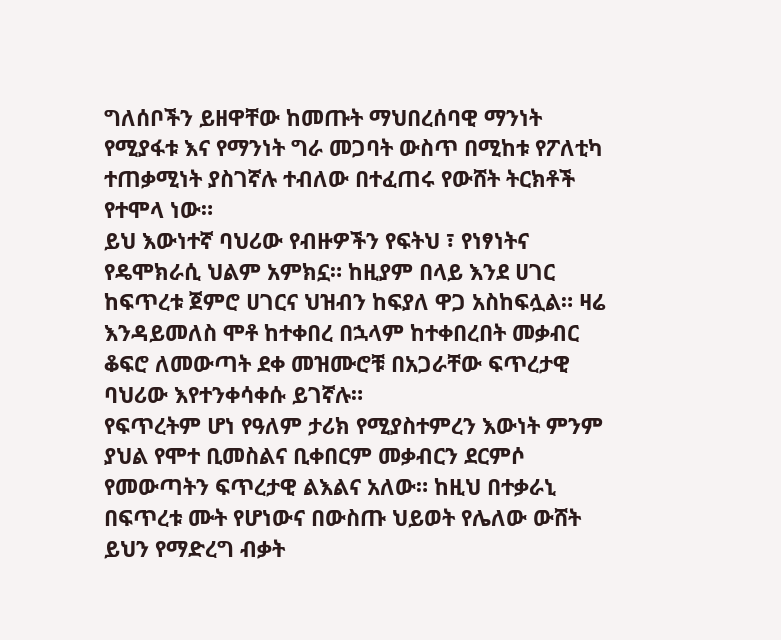ግለሰቦችን ይዘዋቸው ከመጡት ማህበረሰባዊ ማንነት የሚያፋቱ እና የማንነት ግራ መጋባት ውስጥ በሚከቱ የፖለቲካ ተጠቃሚነት ያስገኛሉ ተብለው በተፈጠሩ የውሸት ትርክቶች የተሞላ ነው።
ይህ እውነተኛ ባህሪው የብዙዎችን የፍትህ ፣ የነፃነትና የዴሞክራሲ ህልም አምክኗ። ከዚያም በላይ እንደ ሀገር ከፍጥረቱ ጀምሮ ሀገርና ህዝብን ከፍያለ ዋጋ አስከፍሏል። ዛሬ እንዳይመለስ ሞቶ ከተቀበረ በኋላም ከተቀበረበት መቃብር ቆፍሮ ለመውጣት ደቀ መዝሙሮቹ በአጋራቸው ፍጥረታዊ ባህሪው እየተንቀሳቀሱ ይገኛሉ።
የፍጥረትም ሆነ የዓለም ታሪክ የሚያስተምረን እውነት ምንም ያህል የሞተ ቢመስልና ቢቀበርም መቃብርን ደርምሶ የመውጣትን ፍጥረታዊ ልእልና አለው። ከዚህ በተቃራኒ በፍጥረቱ ሙት የሆነውና በውስጡ ህይወት የሌለው ውሸት ይህን የማድረግ ብቃት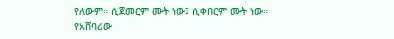የለውም። ሲጀመርም ሙት ነው፤ ሲቀበርም ሙት ነው።
የአሸባሪው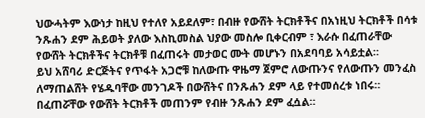ህውሓትም እውነታ ከዚህ የተለየ አይደለም፣ በብዙ የውሸት ትርክቶችና በአነዚህ ትርክቶች በሳቱ ንጹሐን ደም ሕይወት ያለው እስኪመስል ህያው መስሎ ቢቀርብም ፣ እራሱ በፈጠራቸው የውሸት ትርክቶችና ትርክቶቹ በፈጠሩት መታወር ሙት መሆኑን በአደባባይ አሳይቷል።
ይህ አሸባሪ ድርጅትና የጥፋት አጋሮቹ ከለውጡ ዋዜማ ጀምሮ ለውጡንና የለውጡን መንፈስ ለማጠልሸት የሄዱባቸው መንገዶች በውሸትና በንጹሐን ደም ላይ የተመሰረቱ ነበሩ። በፈጠሯቸው የውሸት ትርክቶች መጠንም የብዙ ንጹሐን ደም ፈሷል።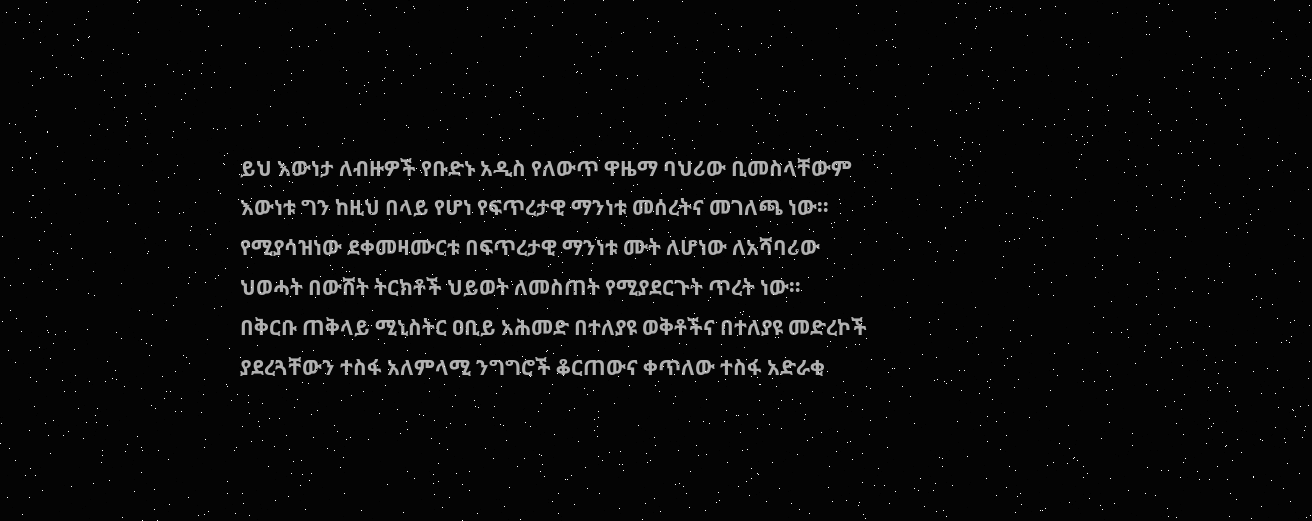ይህ እውነታ ለብዙዎች የቡድኑ አዲስ የለውጥ ዋዜማ ባህሪው ቢመስላቸውም እውነቱ ግን ከዚህ በላይ የሆነ የፍጥረታዊ ማንነቱ መሰረትና መገለጫ ነው። የሚያሳዝነው ደቀመዛሙርቱ በፍጥረታዊ ማንነቱ ሙት ለሆነው ለአሻባሪው ህወሓት በውሸት ትርክቶች ህይወት ለመስጠት የሚያደርጉት ጥረት ነው።
በቅርቡ ጠቅላይ ሚኒስትር ዐቢይ አሕመድ በተለያዩ ወቅቶችና በተለያዩ መድረኮች ያደረጓቸውን ተስፋ አለምላሚ ንግግሮች ቆርጠውና ቀጥለው ተስፋ አድራቂ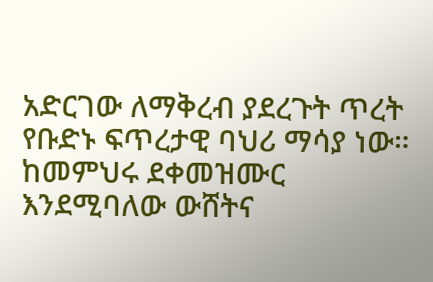አድርገው ለማቅረብ ያደረጉት ጥረት የቡድኑ ፍጥረታዊ ባህሪ ማሳያ ነው። ከመምህሩ ደቀመዝሙር እንደሚባለው ውሸትና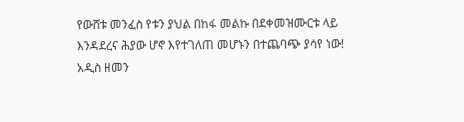የውሸቱ መንፈስ የቱን ያህል በከፋ መልኩ በደቀመዝሙርቱ ላይ እንዳደረና ሕያው ሆኖ እየተገለጠ መሆኑን በተጨባጭ ያሳየ ነው!
አዲስ ዘመን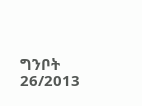ግንቦት 26/2013